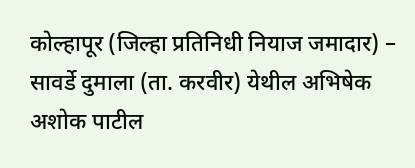कोल्हापूर (जिल्हा प्रतिनिधी नियाज जमादार) – सावर्डे दुमाला (ता. करवीर) येथील अभिषेक अशोक पाटील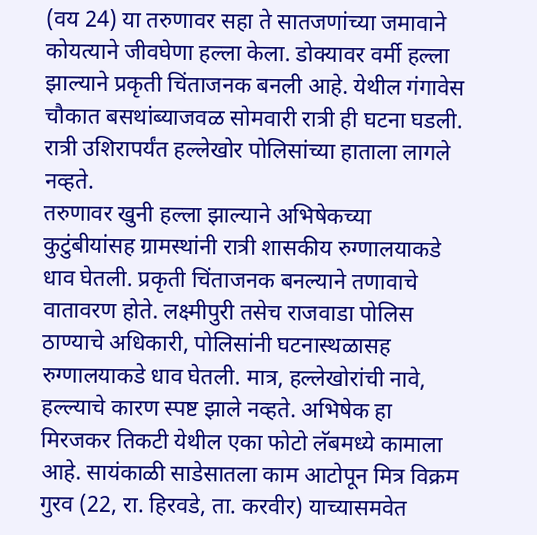(वय 24) या तरुणावर सहा ते सातजणांच्या जमावाने कोयत्याने जीवघेणा हल्ला केला. डोक्यावर वर्मी हल्ला झाल्याने प्रकृती चिंताजनक बनली आहे. येथील गंगावेस चौकात बसथांब्याजवळ सोमवारी रात्री ही घटना घडली. रात्री उशिरापर्यंत हल्लेखोर पोलिसांच्या हाताला लागले नव्हते.
तरुणावर खुनी हल्ला झाल्याने अभिषेकच्या कुटुंबीयांसह ग्रामस्थांनी रात्री शासकीय रुग्णालयाकडे धाव घेतली. प्रकृती चिंताजनक बनल्याने तणावाचे वातावरण होते. लक्ष्मीपुरी तसेच राजवाडा पोलिस ठाण्याचे अधिकारी, पोलिसांनी घटनास्थळासह रुग्णालयाकडे धाव घेतली. मात्र, हल्लेखोरांची नावे, हल्ल्याचे कारण स्पष्ट झाले नव्हते. अभिषेक हा मिरजकर तिकटी येथील एका फोटो लॅबमध्ये कामाला आहे. सायंकाळी साडेसातला काम आटोपून मित्र विक्रम गुरव (22, रा. हिरवडे, ता. करवीर) याच्यासमवेत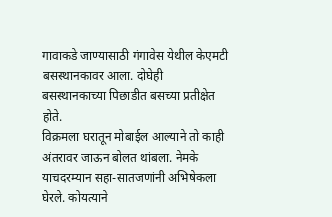गावाकडे जाण्यासाठी गंगावेस येथील केएमटी बसस्थानकावर आला. दोघेही बसस्थानकाच्या पिछाडीत बसच्या प्रतीक्षेत होते.
विक्रमला घरातून मोबाईल आल्याने तो काही अंतरावर जाऊन बोलत थांबला. नेमके याचदरम्यान सहा-सातजणांनी अभिषेकला घेरले. कोयत्याने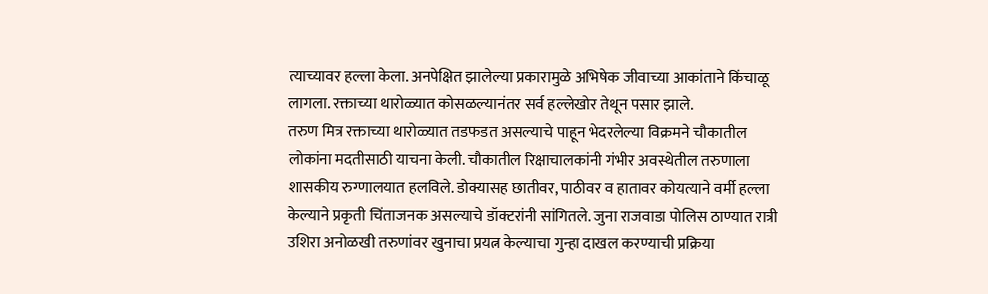त्याच्यावर हल्ला केला. अनपेक्षित झालेल्या प्रकारामुळे अभिषेक जीवाच्या आकांताने किंचाळू लागला. रक्ताच्या थारोळ्यात कोसळल्यानंतर सर्व हल्लेखोर तेथून पसार झाले.
तरुण मित्र रक्ताच्या थारोळ्यात तडफडत असल्याचे पाहून भेदरलेल्या विक्रमने चौकातील लोकांना मदतीसाठी याचना केली. चौकातील रिक्षाचालकांनी गंभीर अवस्थेतील तरुणाला शासकीय रुग्णालयात हलविले. डोक्यासह छातीवर, पाठीवर व हातावर कोयत्याने वर्मी हल्ला केल्याने प्रकृती चिंताजनक असल्याचे डॉक्टरांनी सांगितले. जुना राजवाडा पोलिस ठाण्यात रात्री उशिरा अनोळखी तरुणांवर खुनाचा प्रयत्न केल्याचा गुन्हा दाखल करण्याची प्रक्रिया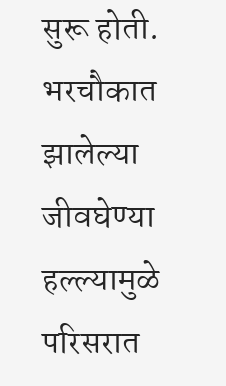सुरू होती. भरचौकात झालेल्या जीवघेण्या हल्ल्यामुळे परिसरात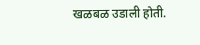खळबळ उडाली होती.